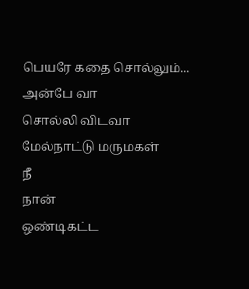பெயரே கதை சொல்லும்...
அன்பே வா
சொல்லி விடவா
மேல்நாட்டு மருமகள்
நீ
நான்
ஒண்டிகட்ட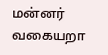மன்னர் வகையறா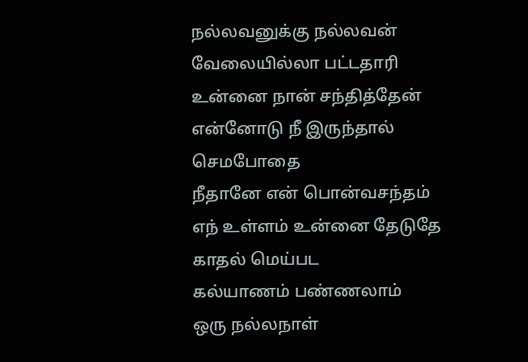நல்லவனுக்கு நல்லவன்
வேலையில்லா பட்டதாரி
உன்னை நான் சந்தித்தேன்
என்னோடு நீ இருந்தால்
செமபோதை
நீதானே என் பொன்வசந்தம்
எந் உள்ளம் உன்னை தேடுதே
காதல் மெய்பட
கல்யாணம் பண்ணலாம்
ஒரு நல்லநாள்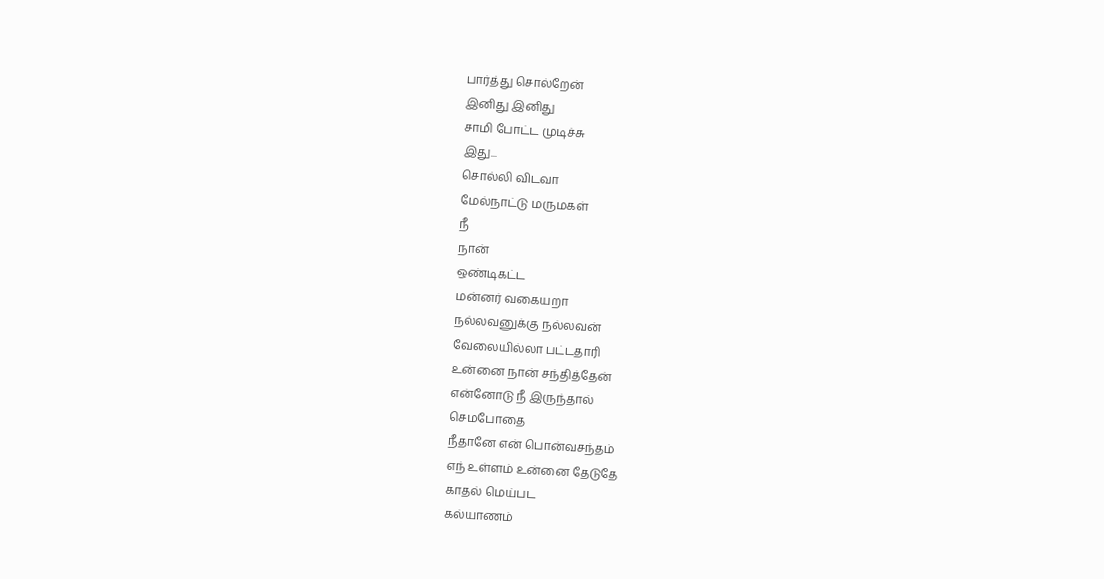பார்த்து சொல்றேன்
இனிது இனிது
சாமி போட்ட முடிச்சு
இது...
சொல்லி விடவா
மேல்நாட்டு மருமகள்
நீ
நான்
ஒண்டிகட்ட
மன்னர் வகையறா
நல்லவனுக்கு நல்லவன்
வேலையில்லா பட்டதாரி
உன்னை நான் சந்தித்தேன்
என்னோடு நீ இருந்தால்
செமபோதை
நீதானே என் பொன்வசந்தம்
எந் உள்ளம் உன்னை தேடுதே
காதல் மெய்பட
கல்யாணம்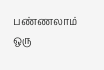பண்ணலாம்
ஒரு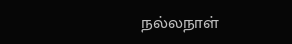நல்லநாள்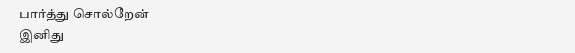பார்த்து சொல்றேன்
இனிது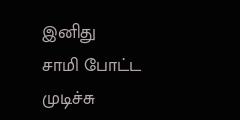இனிது
சாமி போட்ட முடிச்சு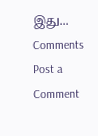இது...
Comments
Post a Comment